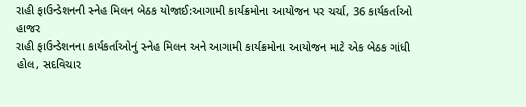રાહી ફાઉન્ડેશનની સ્નેહ મિલન બેઠક યોજાઈ:આગામી કાર્યક્રમોના આયોજન પર ચર્ચા, 36 કાર્યકર્તાઓ હાજર
રાહી ફાઉન્ડેશનના કાર્યકર્તાઓનું સ્નેહ મિલન અને આગામી કાર્યક્રમોના આયોજન માટે એક બેઠક ગાંધી હોલ, સદવિચાર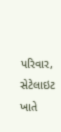પરિવાર, સેટેલાઇટ ખાતે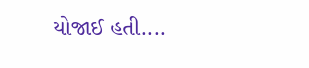યોજાઈ હતી....